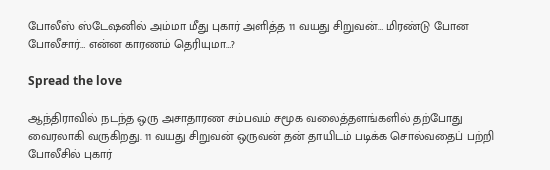போலீஸ் ஸ்டேஷனில் அம்மா மீது புகார் அளித்த 11 வயது சிறுவன்… மிரண்டு போன போலீசார்… என்ன காரணம் தெரியுமா…?

Spread the love

ஆந்திராவில் நடந்த ஒரு அசாதாரண சம்பவம் சமூக வலைத்தளங்களில் தற்போது வைரலாகி வருகிறது. 11 வயது சிறுவன் ஒருவன் தன் தாயிடம் படிக்க சொல்வதைப் பற்றி போலீசில் புகார்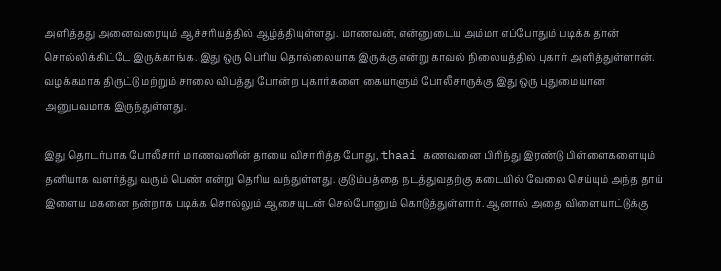அளித்தது அனைவரையும் ஆச்சரியத்தில் ஆழ்த்தியுள்ளது. மாணவன், என்னுடைய அம்மா எப்போதும் படிக்க தான் சொல்லிக்கிட்டே இருக்காங்க. இது ஒரு பெரிய தொல்லையாக இருக்கு என்று காவல் நிலையத்தில் புகார் அளித்துள்ளான். வழக்கமாக திருட்டு மற்றும் சாலை விபத்து போன்ற புகார்களை கையாளும் போலீசாருக்கு இது ஒரு புதுமையான அனுபவமாக இருந்துள்ளது.

இது தொடர்பாக போலீசார் மாணவனின் தாயை விசாரித்த போது, thaai கணவனை பிரிந்து இரண்டு பிள்ளைகளையும் தனியாக வளர்த்து வரும் பெண் என்று தெரிய வந்துள்ளது. குடும்பத்தை நடத்துவதற்கு கடையில் வேலை செய்யும் அந்த தாய் இளைய மகனை நன்றாக படிக்க சொல்லும் ஆசையுடன் செல்போனும் கொடுத்துள்ளார். ஆனால் அதை விளையாட்டுக்கு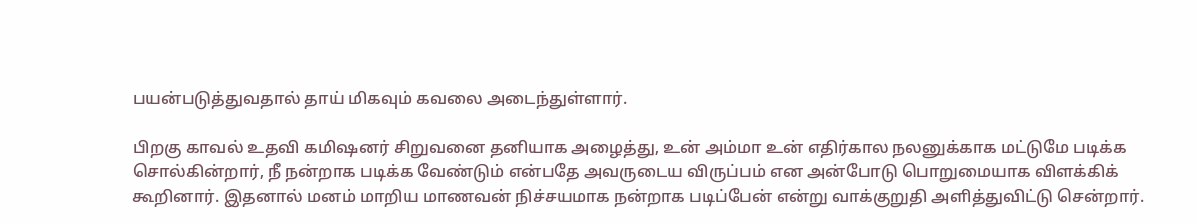பயன்படுத்துவதால் தாய் மிகவும் கவலை அடைந்துள்ளார்.

பிறகு காவல் உதவி கமிஷனர் சிறுவனை தனியாக அழைத்து, உன் அம்மா உன் எதிர்கால நலனுக்காக மட்டுமே படிக்க சொல்கின்றார், நீ நன்றாக படிக்க வேண்டும் என்பதே அவருடைய விருப்பம் என அன்போடு பொறுமையாக விளக்கிக் கூறினார். இதனால் மனம் மாறிய மாணவன் நிச்சயமாக நன்றாக படிப்பேன் என்று வாக்குறுதி அளித்துவிட்டு சென்றார்.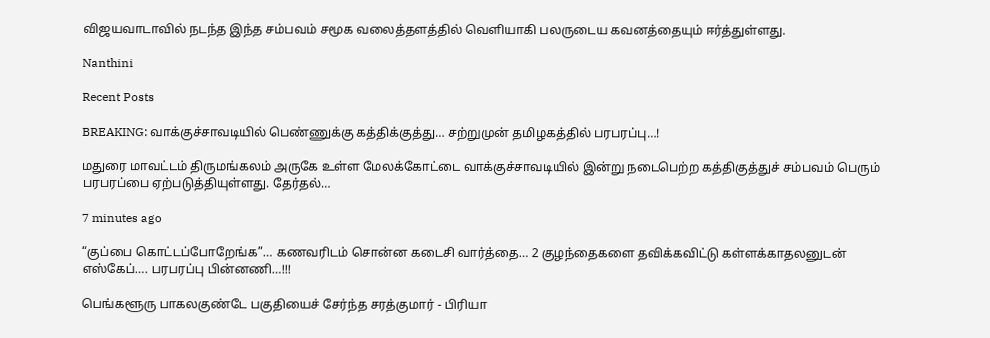விஜயவாடாவில் நடந்த இந்த சம்பவம் சமூக வலைத்தளத்தில் வெளியாகி பலருடைய கவனத்தையும் ஈர்த்துள்ளது.

Nanthini

Recent Posts

BREAKING: வாக்குச்சாவடியில் பெண்ணுக்கு கத்திக்குத்து… சற்றுமுன் தமிழகத்தில் பரபரப்பு…!

மதுரை மாவட்டம் திருமங்கலம் அருகே உள்ள மேலக்கோட்டை வாக்குச்சாவடியில் இன்று நடைபெற்ற கத்திகுத்துச் சம்பவம் பெரும் பரபரப்பை ஏற்படுத்தியுள்ளது. தேர்தல்…

7 minutes ago

“குப்பை கொட்டப்போறேங்க”… கணவரிடம் சொன்ன கடைசி வார்த்தை… 2 குழந்தைகளை தவிக்கவிட்டு கள்ளக்காதலனுடன் எஸ்கேப்…. பரபரப்பு பின்னணி…!!!

பெங்களூரு பாகலகுண்டே பகுதியைச் சேர்ந்த சரத்குமார் - பிரியா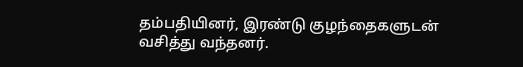தம்பதியினர், இரண்டு குழந்தைகளுடன் வசித்து வந்தனர்.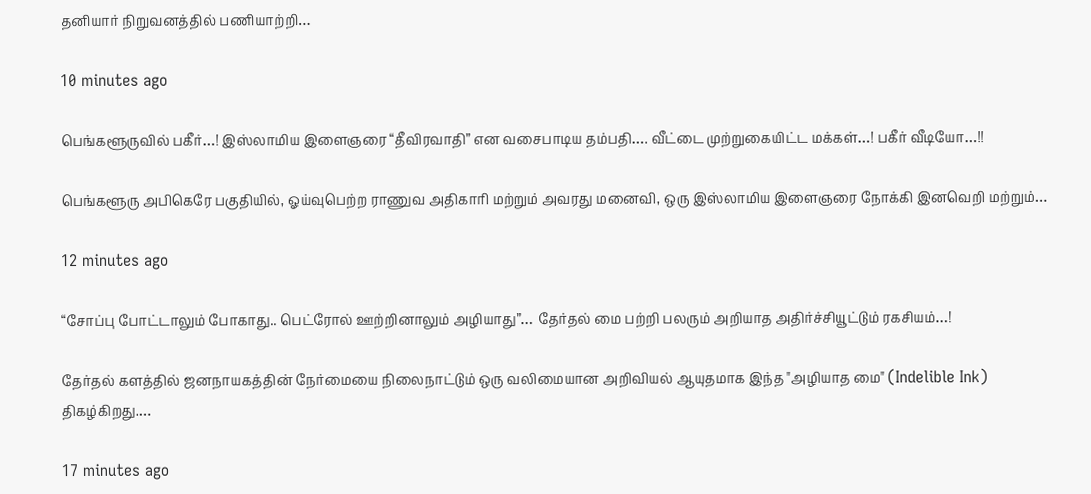தனியார் நிறுவனத்தில் பணியாற்றி…

10 minutes ago

பெங்களூருவில் பகீர்…! இஸ்லாமிய இளைஞரை “தீவிரவாதி” என வசைபாடிய தம்பதி…. வீட்டை முற்றுகையிட்ட மக்கள்…! பகீர் வீடியோ…!!

பெங்களூரு அபிகெரே பகுதியில், ஓய்வுபெற்ற ராணுவ அதிகாரி மற்றும் அவரது மனைவி, ஒரு இஸ்லாமிய இளைஞரை நோக்கி இனவெறி மற்றும்…

12 minutes ago

“சோப்பு போட்டாலும் போகாது.. பெட்ரோல் ஊற்றினாலும் அழியாது”… தேர்தல் மை பற்றி பலரும் அறியாத அதிர்ச்சியூட்டும் ரகசியம்…!

தேர்தல் களத்தில் ஜனநாயகத்தின் நேர்மையை நிலைநாட்டும் ஒரு வலிமையான அறிவியல் ஆயுதமாக இந்த "அழியாத மை" (Indelible Ink) திகழ்கிறது.…

17 minutes ago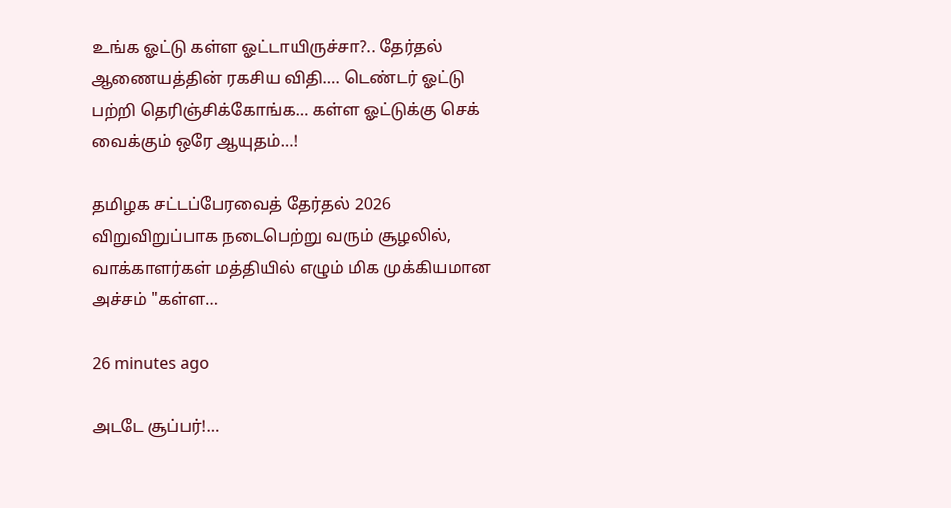உங்க ஓட்டு கள்ள ஓட்டாயிருச்சா?.. தேர்தல் ஆணையத்தின் ரகசிய விதி…. டெண்டர் ஓட்டு பற்றி தெரிஞ்சிக்கோங்க… கள்ள ஓட்டுக்கு செக் வைக்கும் ஒரே ஆயுதம்…!

தமிழக சட்டப்பேரவைத் தேர்தல் 2026 விறுவிறுப்பாக நடைபெற்று வரும் சூழலில், வாக்காளர்கள் மத்தியில் எழும் மிக முக்கியமான அச்சம் "கள்ள…

26 minutes ago

அடடே சூப்பர்!…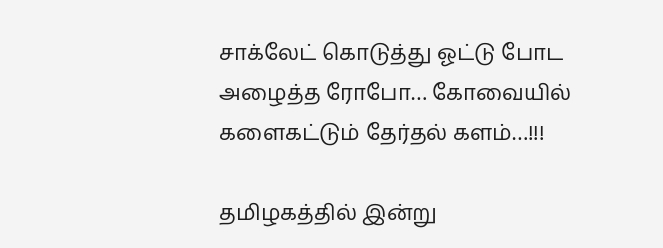சாக்லேட் கொடுத்து ஓட்டு போட அழைத்த ரோபோ… கோவையில் களைகட்டும் தேர்தல் களம்…!!!

தமிழகத்தில் இன்று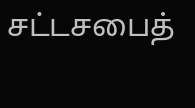சட்டசபைத்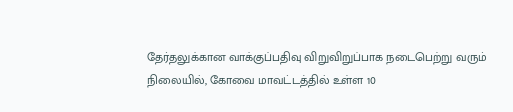தேர்தலுக்கான வாக்குப்பதிவு விறுவிறுப்பாக நடைபெற்று வரும் நிலையில், கோவை மாவட்டத்தில் உள்ள 10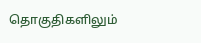தொகுதிகளிலும்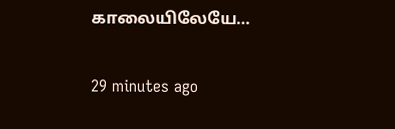காலையிலேயே…

29 minutes ago